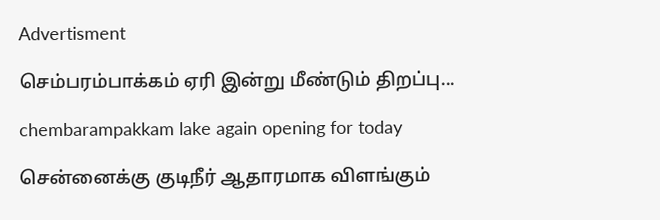Advertisment

செம்பரம்பாக்கம் ஏரி இன்று மீண்டும் திறப்பு...

chembarampakkam lake again opening for today

சென்னைக்கு குடிநீர் ஆதாரமாக விளங்கும்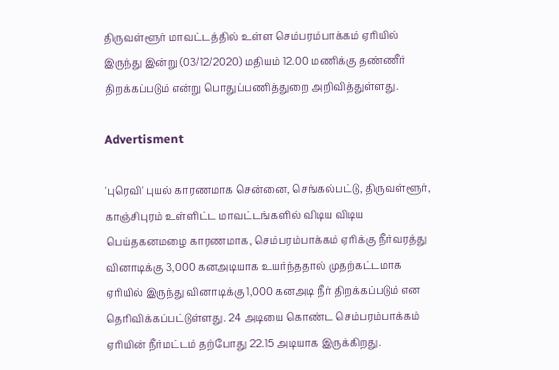திருவள்ளூர் மாவட்டத்தில் உள்ள செம்பரம்பாக்கம் ஏரியில் இருந்து இன்று (03/12/2020) மதியம் 12.00 மணிக்கு தண்ணீர் திறக்கப்படும் என்று பொதுப்பணித்துறை அறிவித்துள்ளது.

Advertisment

'புரெவி' புயல் காரணமாக சென்னை, செங்கல்பட்டு, திருவள்ளூர், காஞ்சிபுரம் உள்ளிட்ட மாவட்டங்களில் விடிய விடிய பெய்தகனமழை காரணமாக, செம்பரம்பாக்கம் ஏரிக்கு நீர்வரத்து வினாடிக்கு 3,000 கனஅடியாக உயர்ந்ததால் முதற்கட்டமாக ஏரியில் இருந்து வினாடிக்கு 1,000 கனஅடி நீர் திறக்கப்படும் என தெரிவிக்கப்பட்டுள்ளது. 24 அடியை கொண்ட செம்பரம்பாக்கம் ஏரியின் நீர்மட்டம் தற்போது 22.15 அடியாக இருக்கிறது.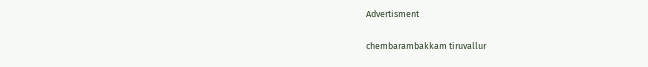Advertisment

chembarambakkam tiruvallur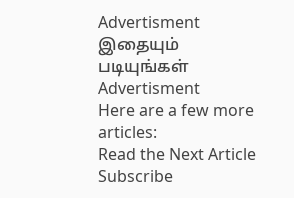Advertisment
இதையும் படியுங்கள்
Advertisment
Here are a few more articles:
Read the Next Article
Subscribe